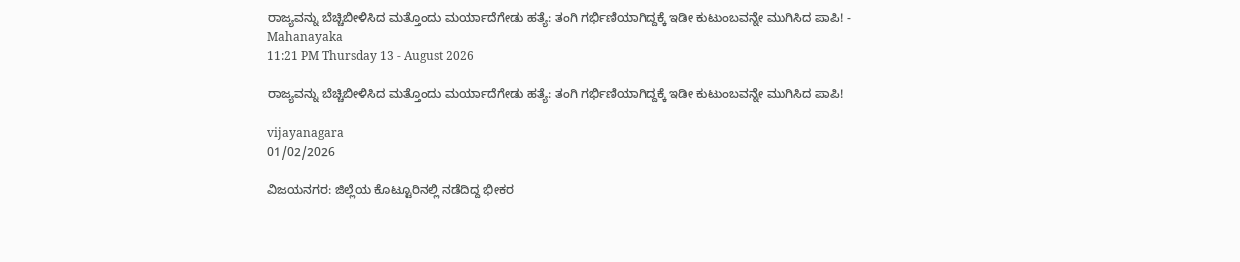ರಾಜ್ಯವನ್ನು ಬೆಚ್ಚಿಬೀಳಿಸಿದ ಮತ್ತೊಂದು ಮರ್ಯಾದೆಗೇಡು ಹತ್ಯೆ: ತಂಗಿ ಗರ್ಭಿಣಿಯಾಗಿದ್ದಕ್ಕೆ ಇಡೀ ಕುಟುಂಬವನ್ನೇ ಮುಗಿಸಿದ ಪಾಪಿ! - Mahanayaka
11:21 PM Thursday 13 - August 2026

ರಾಜ್ಯವನ್ನು ಬೆಚ್ಚಿಬೀಳಿಸಿದ ಮತ್ತೊಂದು ಮರ್ಯಾದೆಗೇಡು ಹತ್ಯೆ: ತಂಗಿ ಗರ್ಭಿಣಿಯಾಗಿದ್ದಕ್ಕೆ ಇಡೀ ಕುಟುಂಬವನ್ನೇ ಮುಗಿಸಿದ ಪಾಪಿ!

vijayanagara
01/02/2026

ವಿಜಯನಗರ: ಜಿಲ್ಲೆಯ ಕೊಟ್ಟೂರಿನಲ್ಲಿ ನಡೆದಿದ್ದ ಭೀಕರ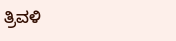ತ್ರಿವಳಿ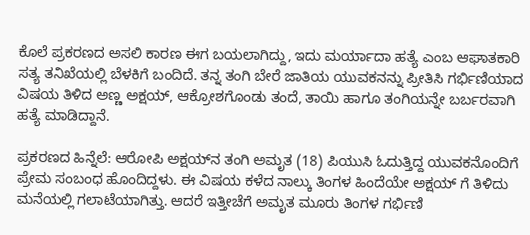ಕೊಲೆ ಪ್ರಕರಣದ ಅಸಲಿ ಕಾರಣ ಈಗ ಬಯಲಾಗಿದ್ದು, ಇದು ಮರ್ಯಾದಾ ಹತ್ಯೆ ಎಂಬ ಆಘಾತಕಾರಿ ಸತ್ಯ ತನಿಖೆಯಲ್ಲಿ ಬೆಳಕಿಗೆ ಬಂದಿದೆ. ತನ್ನ ತಂಗಿ ಬೇರೆ ಜಾತಿಯ ಯುವಕನನ್ನು ಪ್ರೀತಿಸಿ ಗರ್ಭಿಣಿಯಾದ ವಿಷಯ ತಿಳಿದ ಅಣ್ಣ ಅಕ್ಷಯ್, ಆಕ್ರೋಶಗೊಂಡು ತಂದೆ, ತಾಯಿ ಹಾಗೂ ತಂಗಿಯನ್ನೇ ಬರ್ಬರವಾಗಿ ಹತ್ಯೆ ಮಾಡಿದ್ದಾನೆ.

ಪ್ರಕರಣದ ಹಿನ್ನೆಲೆ: ಆರೋಪಿ ಅಕ್ಷಯ್‌ನ ತಂಗಿ ಅಮೃತ (18) ಪಿಯುಸಿ ಓದುತ್ತಿದ್ದ ಯುವಕನೊಂದಿಗೆ ಪ್ರೇಮ ಸಂಬಂಧ ಹೊಂದಿದ್ದಳು. ಈ ವಿಷಯ ಕಳೆದ ನಾಲ್ಕು ತಿಂಗಳ ಹಿಂದೆಯೇ ಅಕ್ಷಯ್‌ ಗೆ ತಿಳಿದು ಮನೆಯಲ್ಲಿ ಗಲಾಟೆಯಾಗಿತ್ತು. ಆದರೆ ಇತ್ತೀಚೆಗೆ ಅಮೃತ ಮೂರು ತಿಂಗಳ ಗರ್ಭಿಣಿ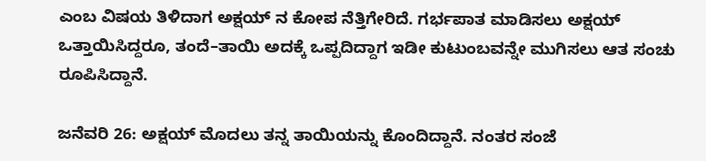ಎಂಬ ವಿಷಯ ತಿಳಿದಾಗ ಅಕ್ಷಯ್‌ ನ ಕೋಪ ನೆತ್ತಿಗೇರಿದೆ. ಗರ್ಭಪಾತ ಮಾಡಿಸಲು ಅಕ್ಷಯ್ ಒತ್ತಾಯಿಸಿದ್ದರೂ, ತಂದೆ–ತಾಯಿ ಅದಕ್ಕೆ ಒಪ್ಪದಿದ್ದಾಗ ಇಡೀ ಕುಟುಂಬವನ್ನೇ ಮುಗಿಸಲು ಆತ ಸಂಚು ರೂಪಿಸಿದ್ದಾನೆ.

ಜನೆವರಿ 26: ಅಕ್ಷಯ್ ಮೊದಲು ತನ್ನ ತಾಯಿಯನ್ನು ಕೊಂದಿದ್ದಾನೆ. ನಂತರ ಸಂಜೆ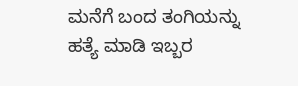ಮನೆಗೆ ಬಂದ ತಂಗಿಯನ್ನು ಹತ್ಯೆ ಮಾಡಿ ಇಬ್ಬರ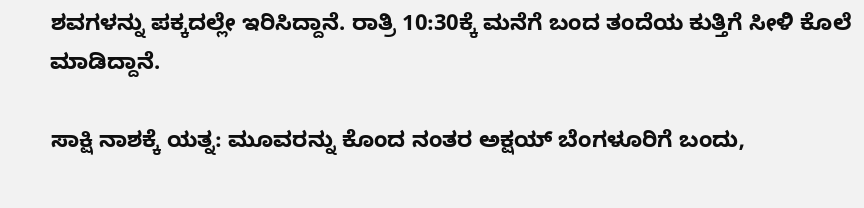ಶವಗಳನ್ನು ಪಕ್ಕದಲ್ಲೇ ಇರಿಸಿದ್ದಾನೆ. ರಾತ್ರಿ 10:30ಕ್ಕೆ ಮನೆಗೆ ಬಂದ ತಂದೆಯ ಕುತ್ತಿಗೆ ಸೀಳಿ ಕೊಲೆ ಮಾಡಿದ್ದಾನೆ.

ಸಾಕ್ಷಿ ನಾಶಕ್ಕೆ ಯತ್ನ: ಮೂವರನ್ನು ಕೊಂದ ನಂತರ ಅಕ್ಷಯ್ ಬೆಂಗಳೂರಿಗೆ ಬಂದು,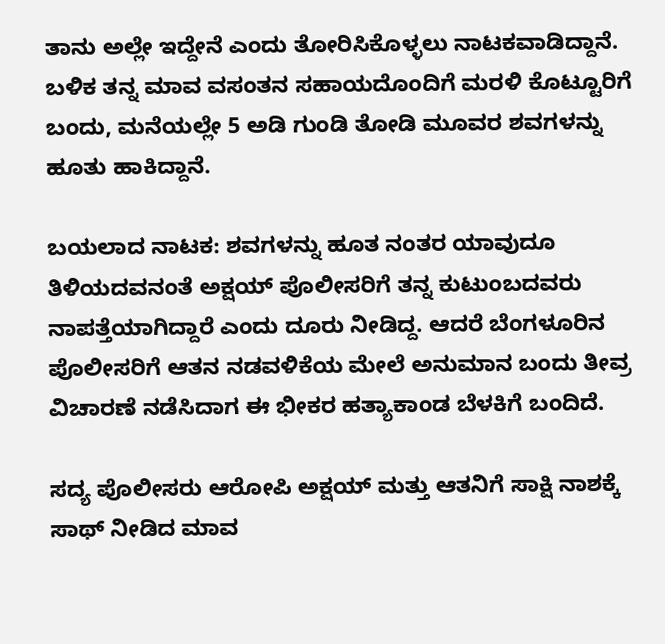ತಾನು ಅಲ್ಲೇ ಇದ್ದೇನೆ ಎಂದು ತೋರಿಸಿಕೊಳ್ಳಲು ನಾಟಕವಾಡಿದ್ದಾನೆ. ಬಳಿಕ ತನ್ನ ಮಾವ ವಸಂತನ ಸಹಾಯದೊಂದಿಗೆ ಮರಳಿ ಕೊಟ್ಟೂರಿಗೆ ಬಂದು, ಮನೆಯಲ್ಲೇ 5 ಅಡಿ ಗುಂಡಿ ತೋಡಿ ಮೂವರ ಶವಗಳನ್ನು ಹೂತು ಹಾಕಿದ್ದಾನೆ.

ಬಯಲಾದ ನಾಟಕ: ಶವಗಳನ್ನು ಹೂತ ನಂತರ ಯಾವುದೂ ತಿಳಿಯದವನಂತೆ ಅಕ್ಷಯ್ ಪೊಲೀಸರಿಗೆ ತನ್ನ ಕುಟುಂಬದವರು ನಾಪತ್ತೆಯಾಗಿದ್ದಾರೆ ಎಂದು ದೂರು ನೀಡಿದ್ದ. ಆದರೆ ಬೆಂಗಳೂರಿನ ಪೊಲೀಸರಿಗೆ ಆತನ ನಡವಳಿಕೆಯ ಮೇಲೆ ಅನುಮಾನ ಬಂದು ತೀವ್ರ ವಿಚಾರಣೆ ನಡೆಸಿದಾಗ ಈ ಭೀಕರ ಹತ್ಯಾಕಾಂಡ ಬೆಳಕಿಗೆ ಬಂದಿದೆ.

ಸದ್ಯ ಪೊಲೀಸರು ಆರೋಪಿ ಅಕ್ಷಯ್ ಮತ್ತು ಆತನಿಗೆ ಸಾಕ್ಷಿ ನಾಶಕ್ಕೆ ಸಾಥ್ ನೀಡಿದ ಮಾವ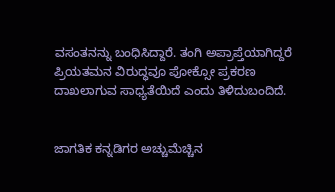ವಸಂತನನ್ನು ಬಂಧಿಸಿದ್ದಾರೆ. ತಂಗಿ ಅಪ್ರಾಪ್ತೆಯಾಗಿದ್ದರೆ ಪ್ರಿಯತಮನ ವಿರುದ್ಧವೂ ಪೋಕ್ಸೋ ಪ್ರಕರಣ ದಾಖಲಾಗುವ ಸಾಧ್ಯತೆಯಿದೆ ಎಂದು ತಿಳಿದುಬಂದಿದೆ.


ಜಾಗತಿಕ ಕನ್ನಡಿಗರ ಅಚ್ಚುಮೆಚ್ಚಿನ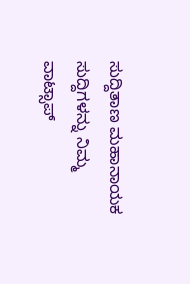ಸುದ್ದಿತಾಣ ಮಹಾನಾಯಕ ಸುದ್ದಿಗಳನ್ನು ನಿಮ್ಮ ವಾಟ್ಸಾಪ್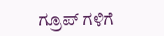ಗ್ರೂಪ್ ಗಳಿಗೆ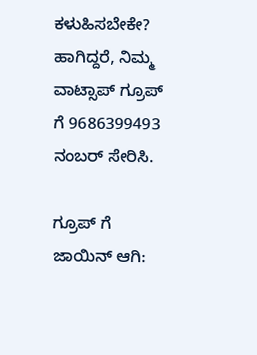ಕಳುಹಿಸಬೇಕೇ? ಹಾಗಿದ್ದರೆ, ನಿಮ್ಮ ವಾಟ್ಸಾಪ್ ಗ್ರೂಪ್ ಗೆ 9686399493 ನಂಬರ್ ಸೇರಿಸಿ.

ಗ್ರೂಪ್ ಗೆ ಜಾಯಿನ್ ಆಗಿ: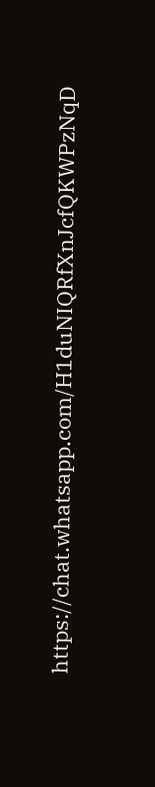https://chat.whatsapp.com/H1duNIQRfXnJcfQKWPzNqD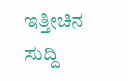ಇತ್ತೀಚಿನ ಸುದ್ದಿ